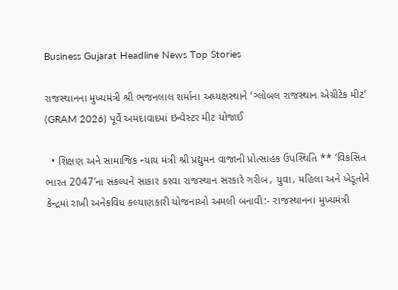Business Gujarat Headline News Top Stories

રાજસ્થાનના મુખ્યમંત્રી શ્રી ભજનલાલ શર્માના અધ્યક્ષસ્થાને ‘ગ્લોબલ રાજસ્થાન એગ્રીટેક મીટ’ (GRAM 2026) પૂર્વે અમદાવાદમાં ઇન્વેસ્ટર મીટ યોજાઈ

  • શિક્ષણ અને સામાજિક ન્યાય મંત્રી શ્રી પ્રદ્યુમન વાજાની પ્રોત્સાહક ઉપસ્થિતિ ** ‘વિકસિત ભારત 2047′ના સંકલ્પને સાકાર કરવા રાજસ્થાન સરકારે ગરીબ, યુવા, મહિલા અને ખેડૂતોને કેન્દ્રમાં રાખી અનેકવિધ કલ્યાણકારી યોજનાઓ અમલી બનાવી:- રાજસ્થાનના મુખ્યમંત્રી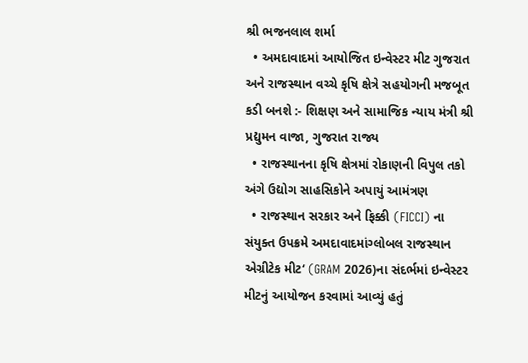શ્રી ભજનલાલ શર્મા
  • અમદાવાદમાં આયોજિત ઇન્વેસ્ટર મીટ ગુજરાત અને રાજસ્થાન વચ્ચે કૃષિ ક્ષેત્રે સહયોગની મજબૂત કડી બનશે :- શિક્ષણ અને સામાજિક ન્યાય મંત્રી શ્રી પ્રદ્યુમન વાજા, ગુજરાત રાજ્ય
  • રાજસ્થાનના કૃષિ ક્ષેત્રમાં રોકાણની વિપુલ તકો અંગે ઉદ્યોગ સાહસિકોને અપાયું આમંત્રણ
  • રાજસ્થાન સરકાર અને ફિક્કી (FICCI) ના સંયુક્ત ઉપક્રમે અમદાવાદમાંગ્લોબલ રાજસ્થાન એગ્રીટેક મીટ‘ (GRAM 2026)ના સંદર્ભમાં ઇન્વેસ્ટર મીટનું આયોજન કરવામાં આવ્યું હતું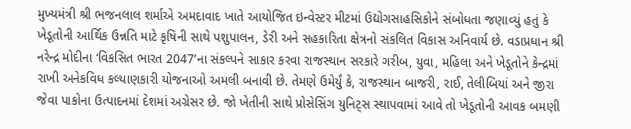મુખ્યમંત્રી શ્રી ભજનલાલ શર્માએ અમદાવાદ ખાતે આયોજિત ઇન્વેસ્ટર મીટમાં ઉદ્યોગસાહસિકોને સંબોધતા જણાવ્યું હતું કે ખેડૂતોની આર્થિક ઉન્નતિ માટે કૃષિની સાથે પશુપાલન, ડેરી અને સહકારિતા ક્ષેત્રનો સંકલિત વિકાસ અનિવાર્ય છે. વડાપ્રધાન શ્રી નરેન્દ્ર મોદીના ‘વિકસિત ભારત 2047’ના સંકલ્પને સાકાર કરવા રાજસ્થાન સરકારે ગરીબ, યુવા, મહિલા અને ખેડૂતોને કેન્દ્રમાં રાખી અનેકવિધ કલ્યાણકારી યોજનાઓ અમલી બનાવી છે. તેમણે ઉમેર્યું કે, રાજસ્થાન બાજરી, રાઈ, તેલીબિયાં અને જીરા જેવા પાકોના ઉત્પાદનમાં દેશમાં અગ્રેસર છે. જો ખેતીની સાથે પ્રોસેસિંગ યુનિટ્સ સ્થાપવામાં આવે તો ખેડૂતોની આવક બમણી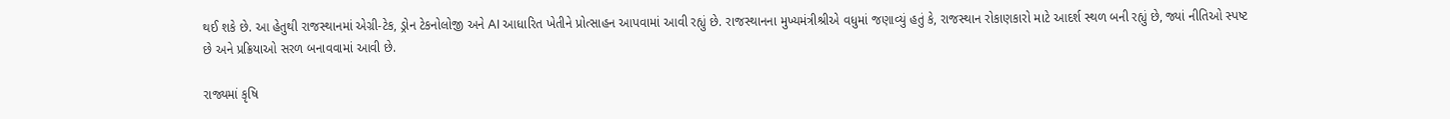થઈ શકે છે. આ હેતુથી રાજસ્થાનમાં એગ્રી-ટેક, ડ્રોન ટેકનોલોજી અને AI આધારિત ખેતીને પ્રોત્સાહન આપવામાં આવી રહ્યું છે. રાજસ્થાનના મુખ્યમંત્રીશ્રીએ વધુમાં જણાવ્યું હતું કે, રાજસ્થાન રોકાણકારો માટે આદર્શ સ્થળ બની રહ્યું છે, જ્યાં નીતિઓ સ્પષ્ટ છે અને પ્રક્રિયાઓ સરળ બનાવવામાં આવી છે.

રાજ્યમાં કૃષિ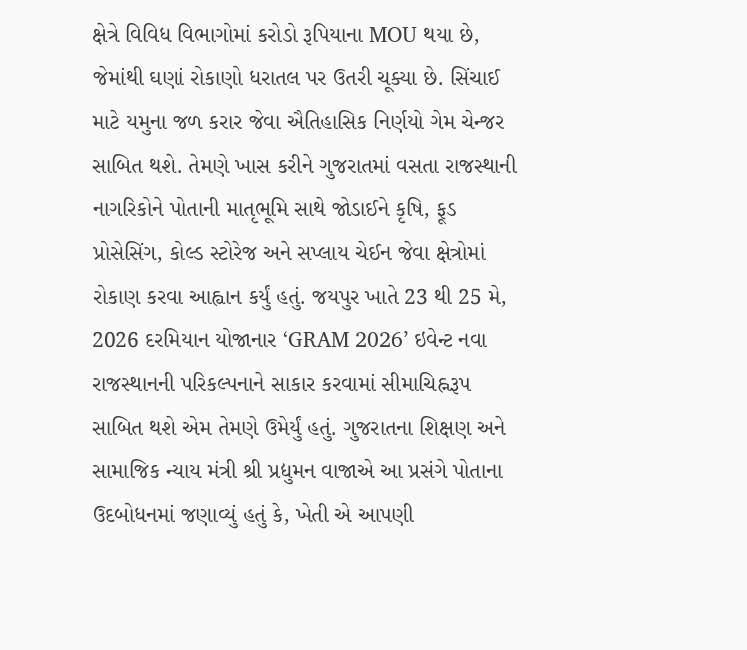ક્ષેત્રે વિવિધ વિભાગોમાં કરોડો રૂપિયાના MOU થયા છે, જેમાંથી ઘણાં રોકાણો ધરાતલ પર ઉતરી ચૂક્યા છે. સિંચાઈ માટે યમુના જળ કરાર જેવા ઐતિહાસિક નિર્ણયો ગેમ ચેન્જર સાબિત થશે. તેમણે ખાસ કરીને ગુજરાતમાં વસતા રાજસ્થાની નાગરિકોને પોતાની માતૃભૂમિ સાથે જોડાઈને કૃષિ, ફૂડ પ્રોસેસિંગ, કોલ્ડ સ્ટોરેજ અને સપ્લાય ચેઈન જેવા ક્ષેત્રોમાં રોકાણ કરવા આહ્વાન કર્યું હતું. જયપુર ખાતે 23 થી 25 મે, 2026 દરમિયાન યોજાનાર ‘GRAM 2026’ ઇવેન્ટ નવા રાજસ્થાનની પરિકલ્પનાને સાકાર કરવામાં સીમાચિહ્નરૂપ સાબિત થશે એમ તેમણે ઉમેર્યું હતું. ગુજરાતના શિક્ષણ અને સામાજિક ન્યાય મંત્રી શ્રી પ્રદ્યુમન વાજાએ આ પ્રસંગે પોતાના ઉદબોધનમાં જણાવ્યું હતું કે, ખેતી એ આપણી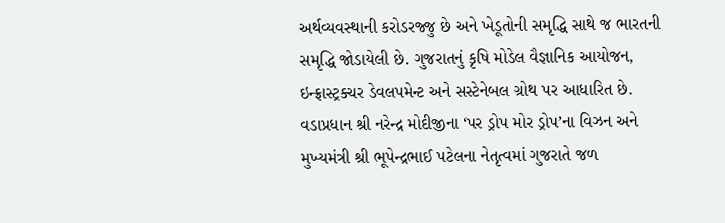અર્થવ્યવસ્થાની કરોડરજ્જુ છે અને ખેડૂતોની સમૃદ્ધિ સાથે જ ભારતની સમૃદ્ધિ જોડાયેલી છે. ગુજરાતનું કૃષિ મોડેલ વૈજ્ઞાનિક આયોજન, ઇન્ફ્રાસ્ટ્રક્ચર ડેવલપમેન્ટ અને સસ્ટેનેબલ ગ્રોથ પર આધારિત છે. વડાપ્રધાન શ્રી નરેન્દ્ર મોદીજીના ‘પર ડ્રોપ મોર ડ્રોપ’ના વિઝન અને મુખ્યમંત્રી શ્રી ભૂપેન્દ્રભાઈ પટેલના નેતૃત્વમાં ગુજરાતે જળ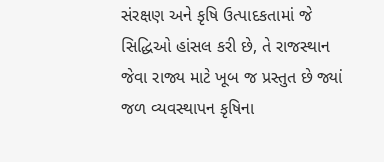સંરક્ષણ અને કૃષિ ઉત્પાદકતામાં જે સિદ્ધિઓ હાંસલ કરી છે, તે રાજસ્થાન જેવા રાજ્ય માટે ખૂબ જ પ્રસ્તુત છે જ્યાં જળ વ્યવસ્થાપન કૃષિના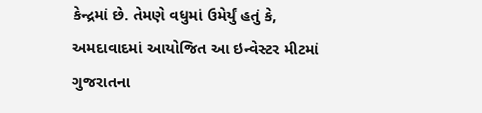કેન્દ્રમાં છે. તેમણે વધુમાં ઉમેર્યું હતું કે, અમદાવાદમાં આયોજિત આ ઇન્વેસ્ટર મીટમાં ગુજરાતના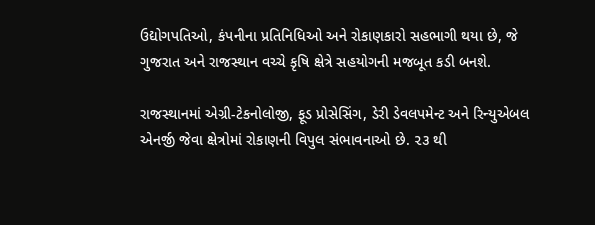ઉદ્યોગપતિઓ, કંપનીના પ્રતિનિધિઓ અને રોકાણકારો સહભાગી થયા છે, જે ગુજરાત અને રાજસ્થાન વચ્ચે કૃષિ ક્ષેત્રે સહયોગની મજબૂત કડી બનશે.

રાજસ્થાનમાં એગ્રી-ટેકનોલોજી, ફૂડ પ્રોસેસિંગ, ડેરી ડેવલપમેન્ટ અને રિન્યુએબલ એનર્જી જેવા ક્ષેત્રોમાં રોકાણની વિપુલ સંભાવનાઓ છે. ૨૩ થી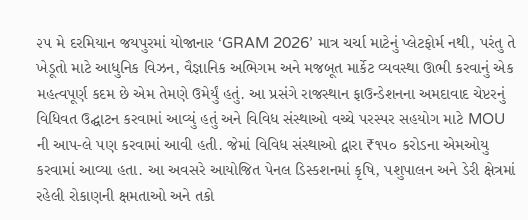૨૫ મે દરમિયાન જયપુરમાં યોજાનાર ‘GRAM 2026’ માત્ર ચર્ચા માટેનું પ્લેટફોર્મ નથી, પરંતુ તે ખેડૂતો માટે આધુનિક વિઝન, વૈજ્ઞાનિક અભિગમ અને મજબૂત માર્કેટ વ્યવસ્થા ઊભી કરવાનું એક મહત્વપૂર્ણ કદમ છે એમ તેમણે ઉમેર્યું હતું. આ પ્રસંગે રાજસ્થાન ફાઉન્ડેશનના અમદાવાદ ચેપ્ટરનું વિધિવત ઉદ્ઘાટન કરવામાં આવ્યું હતું અને વિવિધ સંસ્થાઓ વચ્ચે પરસ્પર સહયોગ માટે MOU ની આપ-લે પણ કરવામાં આવી હતી. જેમાં વિવિધ સંસ્થાઓ દ્વારા ₹૧૫૦ કરોડના એમઓયુ કરવામાં આવ્યા હતા. આ અવસરે આયોજિત પેનલ ડિસ્કશનમાં કૃષિ, પશુપાલન અને ડેરી ક્ષેત્રમાં રહેલી રોકાણની ક્ષમતાઓ અને તકો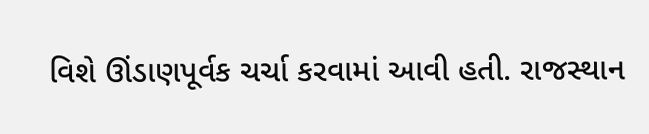વિશે ઊંડાણપૂર્વક ચર્ચા કરવામાં આવી હતી. રાજસ્થાન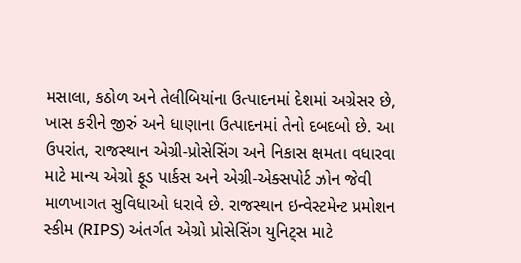મસાલા, કઠોળ અને તેલીબિયાંના ઉત્પાદનમાં દેશમાં અગ્રેસર છે, ખાસ કરીને જીરું અને ધાણાના ઉત્પાદનમાં તેનો દબદબો છે. આ ઉપરાંત, રાજસ્થાન એગ્રી-પ્રોસેસિંગ અને નિકાસ ક્ષમતા વધારવા માટે માન્ય એગ્રો ફૂડ પાર્કસ અને એગ્રી-એક્સપોર્ટ ઝોન જેવી માળખાગત સુવિધાઓ ધરાવે છે. રાજસ્થાન ઇન્વેસ્ટમેન્ટ પ્રમોશન સ્કીમ (RIPS) અંતર્ગત એગ્રો પ્રોસેસિંગ યુનિટ્સ માટે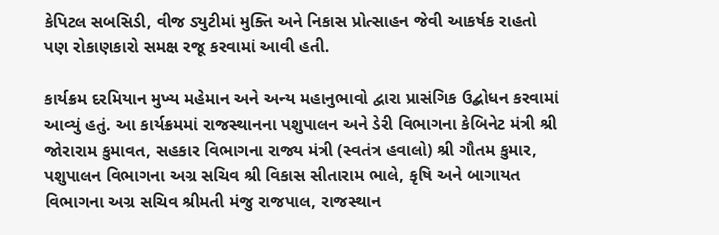કેપિટલ સબસિડી, વીજ ડ્યુટીમાં મુક્તિ અને નિકાસ પ્રોત્સાહન જેવી આકર્ષક રાહતો પણ રોકાણકારો સમક્ષ રજૂ કરવામાં આવી હતી.

કાર્યક્રમ દરમિયાન મુખ્ય મહેમાન અને અન્ય મહાનુભાવો દ્વારા પ્રાસંગિક ઉદ્બોધન કરવામાં આવ્યું હતું. આ કાર્યક્રમમાં રાજસ્થાનના પશુપાલન અને ડેરી વિભાગના કેબિનેટ મંત્રી શ્રી જોરારામ કુમાવત, સહકાર વિભાગના રાજ્ય મંત્રી (સ્વતંત્ર હવાલો) શ્રી ગૌતમ કુમાર, પશુપાલન વિભાગના અગ્ર સચિવ શ્રી વિકાસ સીતારામ ભાલે, કૃષિ અને બાગાયત વિભાગના અગ્ર સચિવ શ્રીમતી મંજુ રાજપાલ, રાજસ્થાન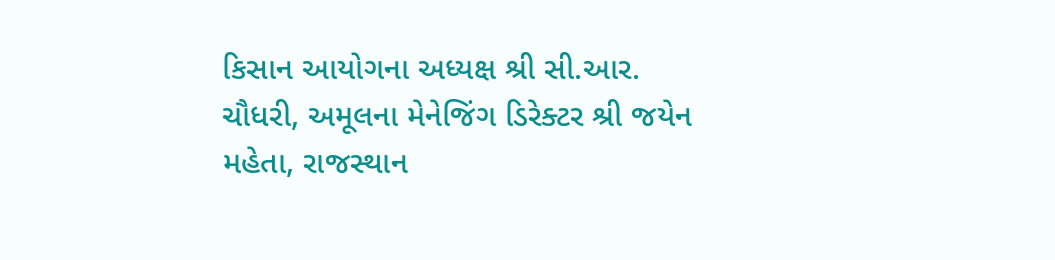કિસાન આયોગના અધ્યક્ષ શ્રી સી.આર. ચૌધરી, અમૂલના મેનેજિંગ ડિરેક્ટર શ્રી જયેન મહેતા, રાજસ્થાન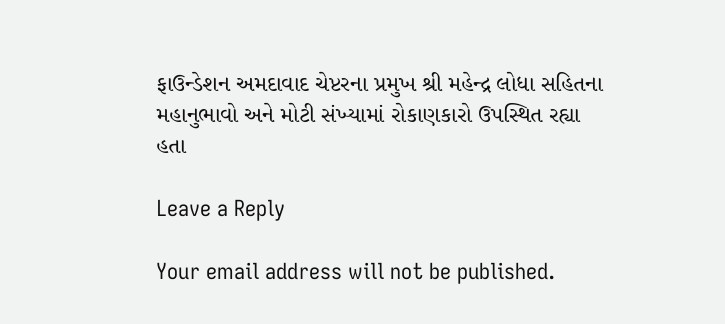ફાઉન્ડેશન અમદાવાદ ચેપ્ટરના પ્રમુખ શ્રી મહેન્દ્ર લોધા સહિતના મહાનુભાવો અને મોટી સંખ્યામાં રોકાણકારો ઉપસ્થિત રહ્યા હતા

Leave a Reply

Your email address will not be published.